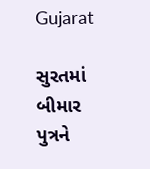Gujarat

સુરતમાં બીમાર પુત્રને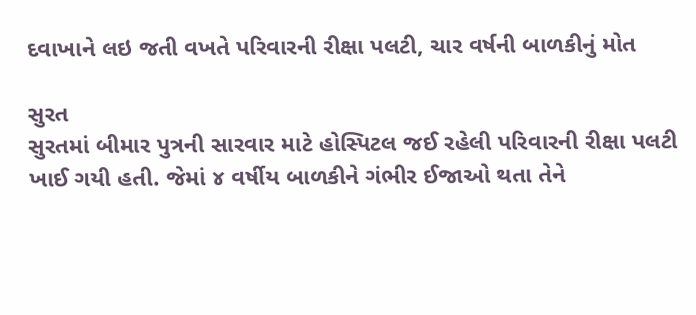દવાખાને લઇ જતી વખતે પરિવારની રીક્ષા પલટી, ચાર વર્ષની બાળકીનું મોત

સુરત
સુરતમાં બીમાર પુત્રની સારવાર માટે હોસ્પિટલ જઈ રહેલી પરિવારની રીક્ષા પલટી ખાઈ ગયી હતી. જેમાં ૪ વર્ષીય બાળકીને ગંભીર ઈજાઓ થતા તેને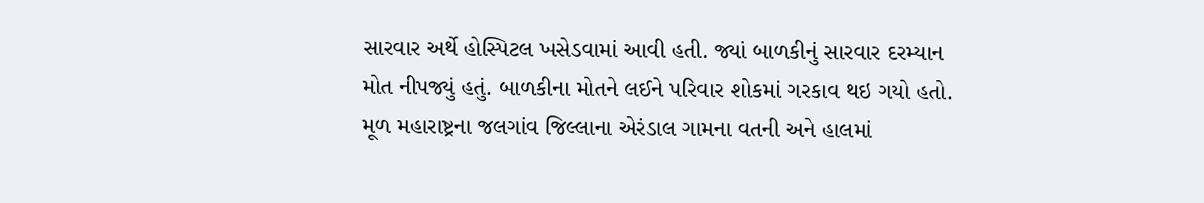સારવાર અર્થે હોસ્પિટલ ખસેડવામાં આવી હતી. જ્યાં બાળકીનું સારવાર દરમ્યાન મોત નીપજ્યું હતું. બાળકીના મોતને લઈને પરિવાર શોકમાં ગરકાવ થઇ ગયો હતો. મૂળ મહારાષ્ટ્રના જલગાંવ જિલ્લાના એરંડાલ ગામના વતની અને હાલમાં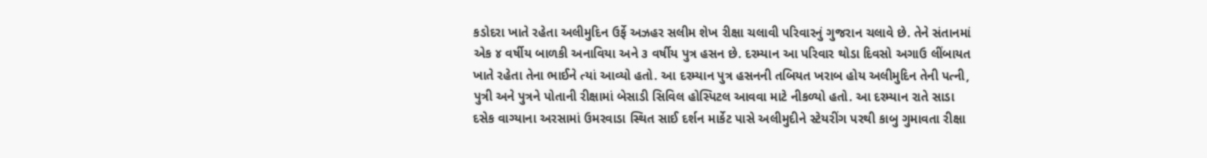કડોદરા ખાતે રહેતા અલીમુદિન ઉર્ફે અઝહર સલીમ શેખ રીક્ષા ચલાવી પરિવારનું ગુજરાન ચલાવે છે. તેને સંતાનમાં એક ૪ વર્ષીય બાળકી અનાવિયા અને ૩ વર્ષીય પુત્ર હસન છે. દરમ્યાન આ પરિવાર થોડા દિવસો અગાઉ લીંબાયત ખાતે રહેતા તેના ભાઈને ત્યાં આવ્યો હતો. આ દરમ્યાન પુત્ર હસનની તબિયત ખરાબ હોય અલીમુદિન તેની પત્ની, પુત્રી અને પુત્રને પોતાની રીક્ષામાં બેસાડી સિવિલ હોસ્પિટલ આવવા માટે નીકળ્યો હતો. આ દરમ્યાન રાતે સાડા દસેક વાગ્યાના અરસામાં ઉમરવાડા સ્થિત સાઈ દર્શન માર્કેટ પાસે અલીમુદીને સ્ટેયરીંગ પરથી કાબુ ગુમાવતા રીક્ષા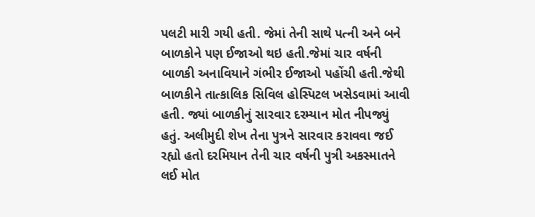પલટી મારી ગયી હતી. જેમાં તેની સાથે પત્ની અને બને બાળકોને પણ ઈજાઓ થઇ હતી.જેમાં ચાર વર્ષની બાળકી અનાવિયાને ગંભીર ઈજાઓ પહોંચી હતી.જેથી બાળકીને તાત્કાલિક સિવિલ હોસ્પિટલ ખસેડવામાં આવી હતી. જ્યાં બાળકીનું સારવાર દરમ્યાન મોત નીપજ્યું હતું. અલીમુદી શેખ તેના પુત્રને સારવાર કરાવવા જઈ રહ્યો હતો દરમિયાન તેની ચાર વર્ષની પુત્રી અકસ્માતને લઈ મોત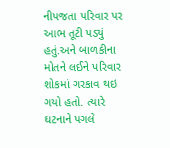નીપજતા પરિવાર પર આભ તૂટી પડ્યું હતું.અને બાળકીના મોતને લઈને પરિવાર શોકમાં ગરકાવ થઇ ગયો હતો. ત્યારે ઘટનાને પગલે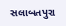સલાબતપુરા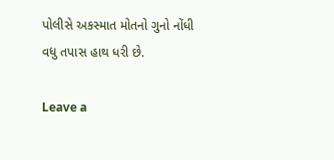પોલીસે અકસ્માત મોતનો ગુનો નોંધી વધુ તપાસ હાથ ધરી છે.

Leave a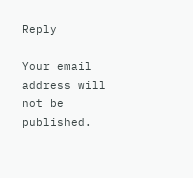Reply

Your email address will not be published.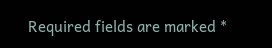Required fields are marked *